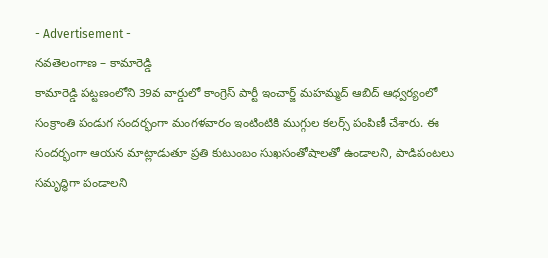- Advertisement -
నవతెలంగాణ – కామారెడ్డి
కామారెడ్డి పట్టణంలోని 39వ వార్డులో కాంగ్రెస్ పార్టీ ఇంచార్జ్ మహమ్మద్ ఆబిద్ ఆధ్వర్యంలో సంక్రాంతి పండుగ సందర్భంగా మంగళవారం ఇంటింటికి ముగ్గుల కలర్స్ పంపిణీ చేశారు. ఈ సందర్భంగా ఆయన మాట్లాడుతూ ప్రతి కుటుంబం సుఖసంతోషాలతో ఉండాలని, పాడిపంటలు సమృద్ధిగా పండాలని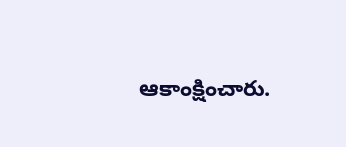ఆకాంక్షించారు.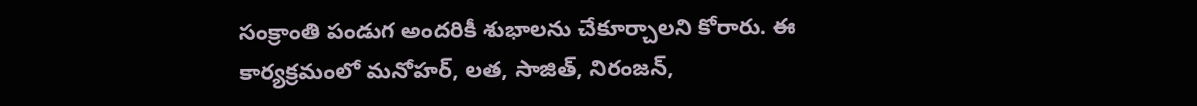సంక్రాంతి పండుగ అందరికీ శుభాలను చేకూర్చాలని కోరారు. ఈ కార్యక్రమంలో మనోహర్, లత, సాజిత్, నిరంజన్,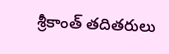శ్రీకాంత్ తదితరులు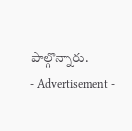పాల్గొన్నారు.
- Advertisement -